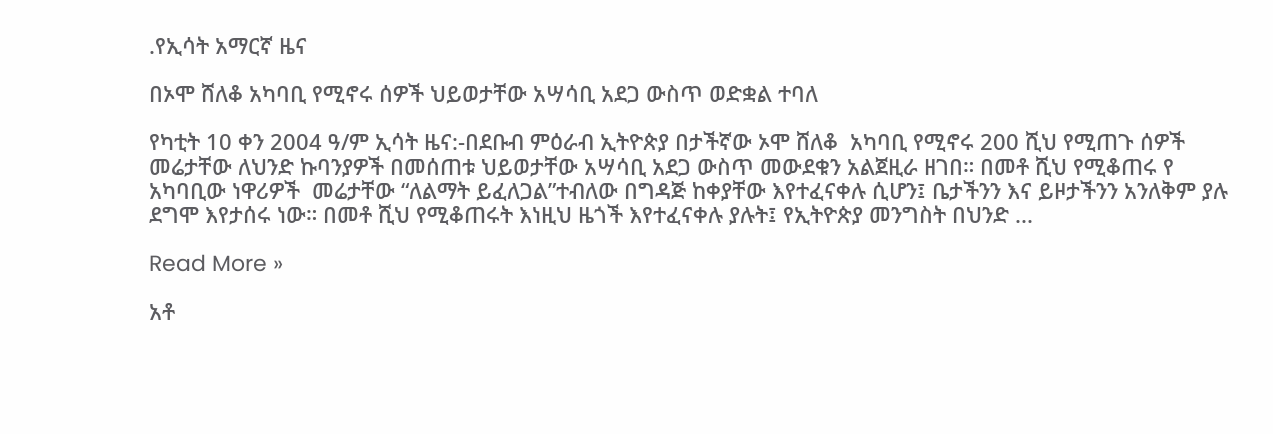.የኢሳት አማርኛ ዜና

በኦሞ ሸለቆ አካባቢ የሚኖሩ ሰዎች ህይወታቸው አሣሳቢ አደጋ ውስጥ ወድቋል ተባለ

የካቲት 10 ቀን 2004 ዓ/ም ኢሳት ዜና:-በደቡብ ምዕራብ ኢትዮጵያ በታችኛው ኦሞ ሸለቆ  አካባቢ የሚኖሩ 200 ሺህ የሚጠጉ ሰዎች መሬታቸው ለህንድ ኩባንያዎች በመሰጠቱ ህይወታቸው አሣሳቢ አደጋ ውስጥ መውደቁን አልጀዚራ ዘገበ። በመቶ ሺህ የሚቆጠሩ የ አካባቢው ነዋሪዎች  መሬታቸው “ለልማት ይፈለጋል”ተብለው በግዳጅ ከቀያቸው እየተፈናቀሉ ሲሆን፤ ቤታችንን እና ይዞታችንን አንለቅም ያሉ ደግሞ እየታሰሩ ነው። በመቶ ሺህ የሚቆጠሩት እነዚህ ዜጎች እየተፈናቀሉ ያሉት፤ የኢትዮጵያ መንግስት በህንድ ...

Read More »

አቶ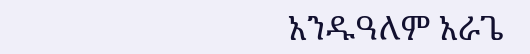አንዱዓለም አራጌ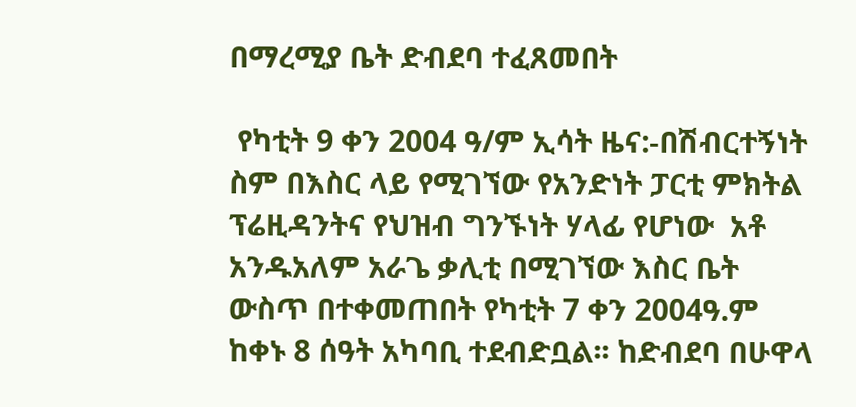በማረሚያ ቤት ድብደባ ተፈጸመበት

 የካቲት 9 ቀን 2004 ዓ/ም ኢሳት ዜና:-በሽብርተኝነት ስም በእስር ላይ የሚገኘው የአንድነት ፓርቲ ምክትል ፕሬዚዳንትና የህዝብ ግንኙነት ሃላፊ የሆነው  አቶ አንዱአለም አራጌ ቃሊቲ በሚገኘው እስር ቤት ውስጥ በተቀመጠበት የካቲት 7 ቀን 2004ዓ.ም ከቀኑ 8 ሰዓት አካባቢ ተደብድቧል፡፡ ከድብደባ በሁዋላ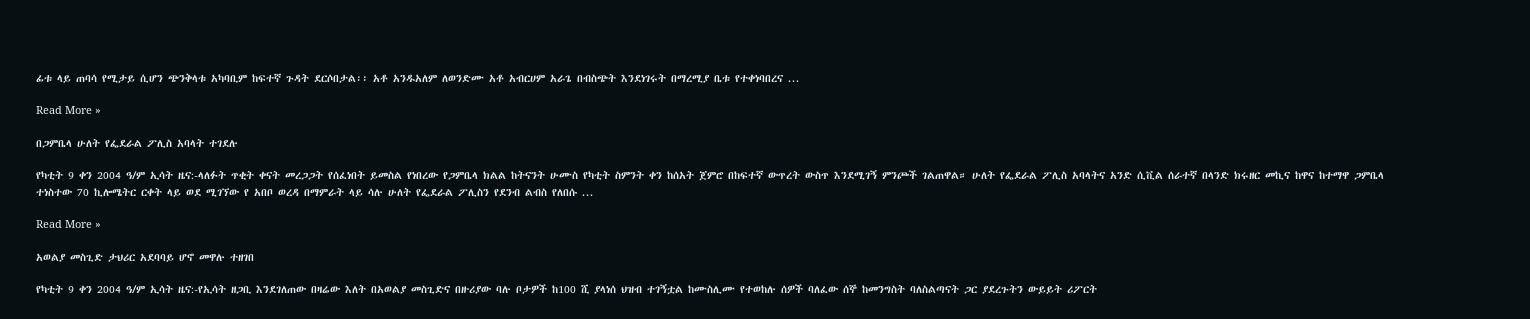ፊቱ ላይ ጠባሳ የሚታይ ሲሆን ጭንቅላቱ አካባቢም ከፍተኛ ጉዳት ደርሶበታል፡፡ አቶ አንዱአለም ለወንድሙ አቶ አብርሀም አራጌ በብስጭት እንደነገሩት በማረሚያ ቤቱ የተቀነባበረና ...

Read More »

በጋምቤላ ሁለት የፌደራል ፖሊስ አባላት ተገደሉ

የካቲት 9 ቀን 2004 ዓ/ም ኢሳት ዜና:-ላለፉት ጥቂት ቀናት መረጋጋት የሰፈነበት ይመስል የነበረው የጋምቤላ ክልል ከትናንት ሁሙስ የካቲት ስምንት ቀን ከሰአት ጀምሮ በከፍተኛ ውጥረት ውስጥ እንደሚገኝ ምንጮች ገልጠዋል። ሁለት የፌደራል ፖሊስ አባላትና አንድ ሲቪል ሰራተኛ በላንድ ክሩዘር መኪና ከዋና ከተማዋ ጋምቤላ ተነስተው 70 ኪሎሜትር ርቀት ላይ ወደ ሚገኘው የ አበቦ ወረዳ በማምራት ላይ ሳሉ ሁለት የፌደራል ፖሊስን የደንብ ልብስ የለበሱ ...

Read More »

አወልያ መስጊድ ታህሪር አደባባይ ሆኖ መዋሉ ተዘገበ

የካቲት 9 ቀን 2004 ዓ/ም ኢሳት ዜና:-የኢሳት ዘጋቢ እንደገለጠው በዛሬው እለት በአወልያ መስጊድና በዙሪያው ባሉ ቦታዎች ከ100 ሺ ያላነሰ ህዝብ ተገኝቷል ከሙስሊሙ የተወከሉ ሰዎች ባለፈው ሰኞ ከመንግስት ባለስልጣናት ጋር ያደረጉትን ውይይት ሪፖርት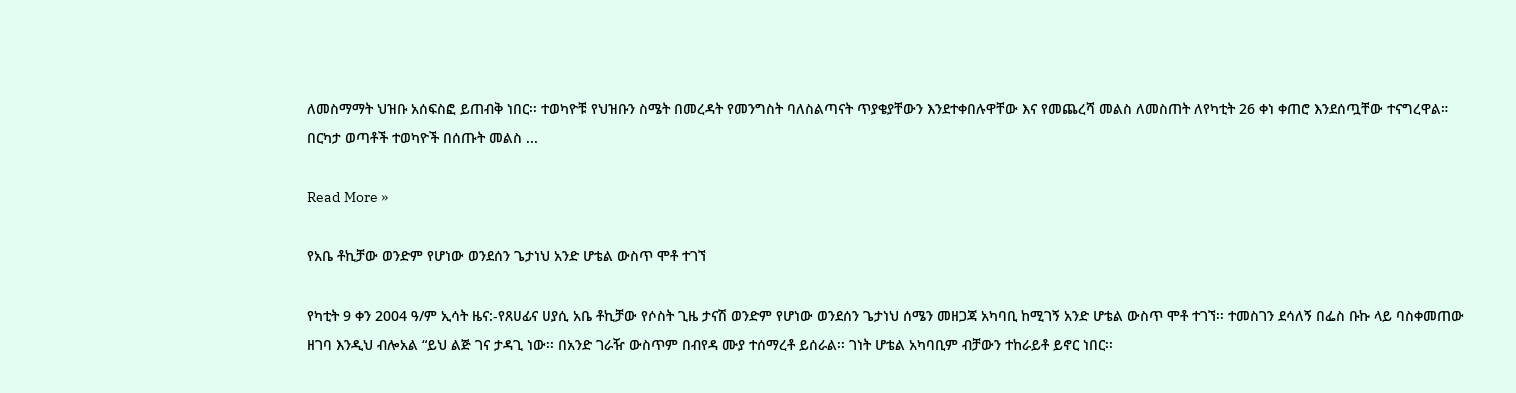ለመስማማት ህዝቡ አሰፍስፎ ይጠብቅ ነበር፡፡ ተወካዮቹ የህዝቡን ስሜት በመረዳት የመንግስት ባለስልጣናት ጥያቄያቸውን እንደተቀበሉዋቸው እና የመጨረሻ መልስ ለመስጠት ለየካቲት 26 ቀነ ቀጠሮ እንደሰጧቸው ተናግረዋል። በርካታ ወጣቶች ተወካዮች በሰጡት መልስ ...

Read More »

የአቤ ቶኪቻው ወንድም የሆነው ወንደሰን ጌታነህ አንድ ሆቴል ውስጥ ሞቶ ተገኘ

የካቲት 9 ቀን 2004 ዓ/ም ኢሳት ዜና:-የጸሀፊና ሀያሲ አቤ ቶኪቻው የሶስት ጊዜ ታናሽ ወንድም የሆነው ወንደሰን ጌታነህ ሰሜን መዘጋጃ አካባቢ ከሚገኝ አንድ ሆቴል ውስጥ ሞቶ ተገኘ፡፡ ተመስገን ደሳለኝ በፌስ ቡኩ ላይ ባስቀመጠው ዘገባ እንዲህ ብሎአል “ይህ ልጅ ገና ታዳጊ ነው፡፡ በአንድ ገራዥ ውስጥም በብየዳ ሙያ ተሰማረቶ ይሰራል፡፡ ገነት ሆቴል አካባቢም ብቻውን ተከራይቶ ይኖር ነበር፡፡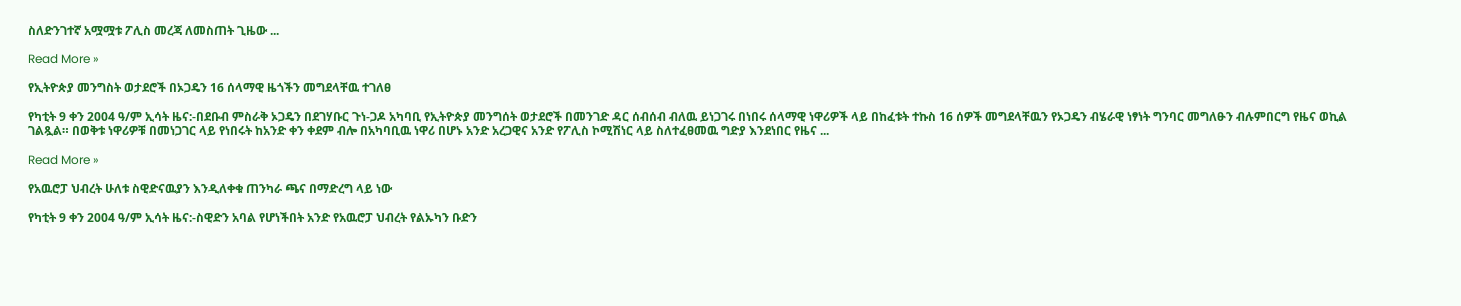ስለድንገተኛ አሟሟቱ ፖሊስ መረጃ ለመስጠት ጊዜው ...

Read More »

የኢትዮጵያ መንግስት ወታደሮች በኦጋዴን 16 ሰላማዊ ዜጎችን መግደላቸዉ ተገለፀ

የካቲት 9 ቀን 2004 ዓ/ም ኢሳት ዜና:-በደቡብ ምስራቅ ኦጋዴን በደገሃቡር ጉነ-ጋዶ አካባቢ የኢትዮጵያ መንግሰት ወታደሮች በመንገድ ዳር ሰብሰብ ብለዉ ይነጋገሩ በነበሩ ሰላማዊ ነዋሪዎች ላይ በከፈቱት ተኩስ 16 ሰዎች መግደላቸዉን የኦጋዴን ብሄራዊ ነፃነት ግንባር መግለፁን ብሉምበርግ የዜና ወኪል ገልጿል። በወቅቱ ነዋሪዎቹ በመነጋገር ላይ የነበሩት ከአንድ ቀን ቀደም ብሎ በአካባቢዉ ነዋሪ በሆኑ አንድ አረጋዊና አንድ የፖሊስ ኮሚሽነር ላይ ስለተፈፀመዉ ግድያ እንደነበር የዜና ...

Read More »

የአዉሮፓ ህብረት ሁለቱ ስዊድናዉያን እንዲለቀቁ ጠንካራ ጫና በማድረግ ላይ ነው

የካቲት 9 ቀን 2004 ዓ/ም ኢሳት ዜና:-ስዊድን አባል የሆነችበት አንድ የአዉሮፓ ህብረት የልኡካን ቡድን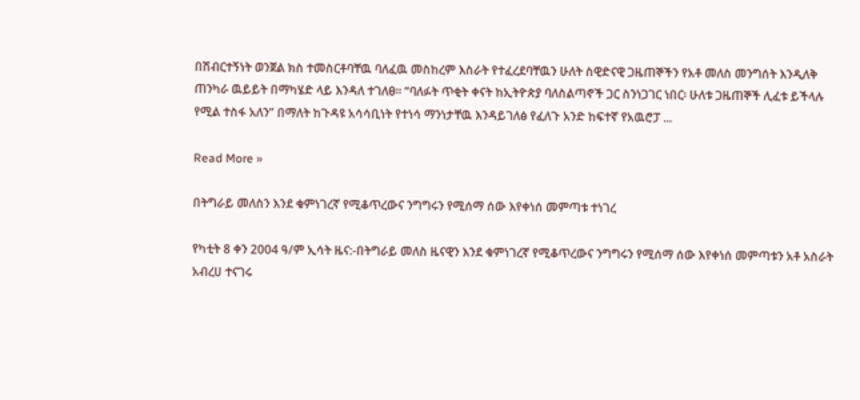በሽብርተኝነት ወንጀል ክስ ተመስርቶባቸዉ ባለፈዉ መስከረም እስራት የተፈረደባቸዉን ሁለት ስዊድናዊ ጋዜጠኞችን የአቶ መለስ መንግሰት እንዲለቅ ጠንካራ ዉይይት በማካሄድ ላይ እንዳለ ተገለፀ። “ባለፉት ጥቂት ቀናት ከኢትዮጵያ ባለስልጣኖች ጋር ስንነጋገር ነበር፡ ሁለቱ ጋዜጠኞች ሊፈቱ ይችላሉ የሚል ተስፋ አለን” በማለት ከጉዳዩ አሳሳቢነት የተነሳ ማንነታቸዉ እንዳይገለፅ የፈለጉ አንድ ከፍተኛ የአዉሮፓ ...

Read More »

በትግራይ መለስን እንደ ቁምነገረኛ የሚቆጥረውና ንግግሩን የሚሰማ ሰው እየቀነሰ መምጣቱ ተነገረ

የካቲት 8 ቀን 2004 ዓ/ም ኢሳት ዜና:-በትግራይ መለስ ዜናዊን እንደ ቁምነገረኛ የሚቆጥረውና ንግግሩን የሚሰማ ሰው እየቀነሰ መምጣቱን አቶ አስራት አብረሀ ተናገሩ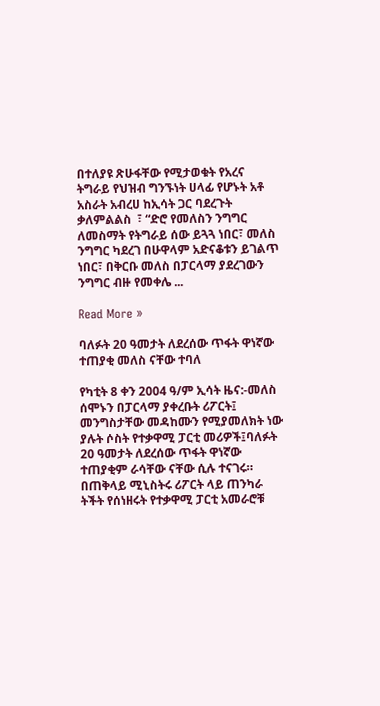በተለያዩ ጽሁፋቸው የሚታወቁት የአረና ትግራይ የህዝብ ግንኙነት ሀላፊ የሆኑት አቶ አስራት አብረሀ ከኢሳት ጋር ባደረጉት ቃለምልልስ  ፣ “ድሮ የመለስን ንግግር ለመስማት የትግራይ ሰው ይጓጓ ነበር፣ መለስ ንግግር ካደረገ በሁዋላም አድናቆቱን ይገልጥ ነበር፣ በቅርቡ መለስ በፓርላማ ያደረገውን ንግግር ብዙ የመቀሌ ...

Read More »

ባለፉት 20 ዓመታት ለደረሰው ጥፋት ዋነኛው ተጠያቂ መለስ ናቸው ተባለ

የካቲት 8 ቀን 2004 ዓ/ም ኢሳት ዜና:-መለስ ሰሞኑን በፓርላማ ያቀረቡት ሪፖርት፤ መንግስታቸው መዳከሙን የሚያመለክት ነው ያሉት ሶስት የተቃዋሚ ፓርቲ መሪዎች፤ባለፉት 20 ዓመታት ለደረሰው ጥፋት ዋነኛው ተጠያቂም ራሳቸው ናቸው ሲሉ ተናገሩ። በጠቅላይ ሚኒስትሩ ሪፖርት ላይ ጠንካራ ትችት የሰነዘሩት የተቃዋሚ ፓርቲ አመራሮቹ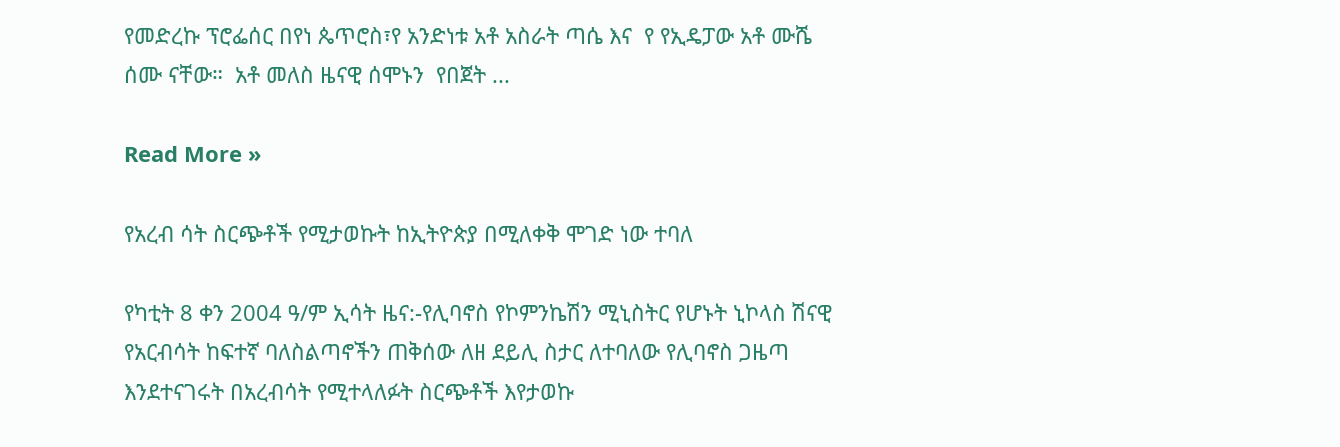የመድረኩ ፕሮፌሰር በየነ ጴጥሮስ፣የ አንድነቱ አቶ አስራት ጣሴ እና  የ የኢዴፓው አቶ ሙሼ ሰሙ ናቸው።  አቶ መለስ ዜናዊ ሰሞኑን  የበጀት ...

Read More »

የአረብ ሳት ስርጭቶች የሚታወኩት ከኢትዮጵያ በሚለቀቅ ሞገድ ነው ተባለ

የካቲት 8 ቀን 2004 ዓ/ም ኢሳት ዜና:-የሊባኖስ የኮምንኬሽን ሚኒስትር የሆኑት ኒኮላስ ሽናዊ  የአርብሳት ከፍተኛ ባለስልጣኖችን ጠቅሰው ለዘ ደይሊ ስታር ለተባለው የሊባኖስ ጋዜጣ እንደተናገሩት በአረብሳት የሚተላለፉት ስርጭቶች እየታወኩ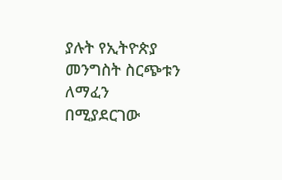ያሉት የኢትዮጵያ መንግስት ስርጭቱን ለማፈን በሚያደርገው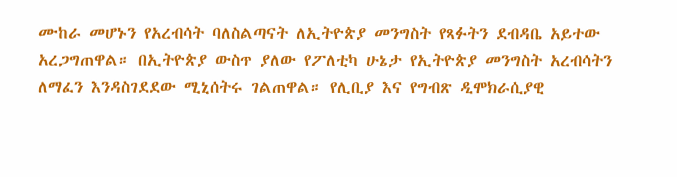ሙከራ መሆኑን የአረብሳት ባለስልጣናት ለኢትዮጵያ መንግስት የጻፉትን ደብዳቤ አይተው አረጋግጠዋል። በኢትዮጵያ ውስጥ ያለው የፖለቲካ ሁኔታ የኢትዮጵያ መንግስት አረብሳትን ለማፈን እንዳስገደደው ሚኒሰትሩ ገልጠዋል። የሊቢያ እና የግብጽ ዲሞክራሲያዊ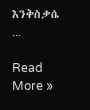እንቅስቃሴ ...

Read More »